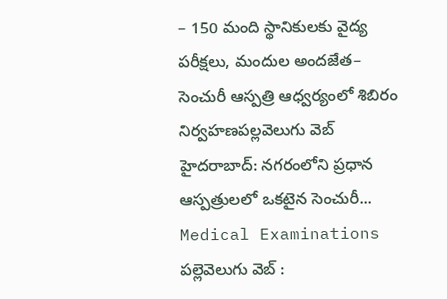– 150 మంది స్థానికులకు వైద్య పరీక్షలు, మందుల అందజేత– సెంచురీ ఆస్పత్రి ఆధ్వర్యంలో శిబిరం నిర్వహణపల్లవెలుగు వెబ్ హైదరాబాద్: నగరంలోని ప్రధాన ఆస్పత్రులలో ఒకటైన సెంచురీ...
Medical Examinations
పల్లెవెలుగు వెబ్ :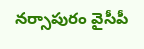నర్సాపురం వైసీపీ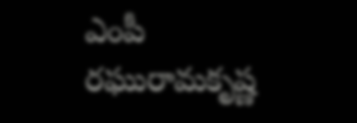ఎంపీ రఘురామకృష్ణ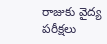రాజుకు వైద్య పరీక్షలు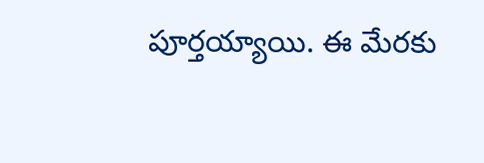పూర్తయ్యాయి. ఈ మేరకు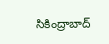సికింద్రాబాద్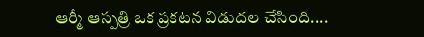ఆర్మీ ఆస్పత్రి ఒక ప్రకటన విడుదల చేసింది....